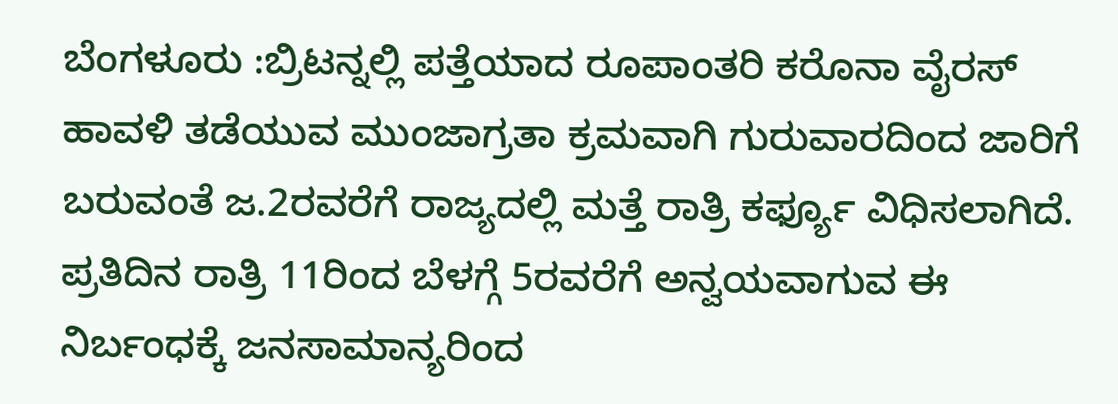ಬೆಂಗಳೂರು :ಬ್ರಿಟನ್ನಲ್ಲಿ ಪತ್ತೆಯಾದ ರೂಪಾಂತರಿ ಕರೊನಾ ವೈರಸ್ ಹಾವಳಿ ತಡೆಯುವ ಮುಂಜಾಗ್ರತಾ ಕ್ರಮವಾಗಿ ಗುರುವಾರದಿಂದ ಜಾರಿಗೆ ಬರುವಂತೆ ಜ.2ರವರೆಗೆ ರಾಜ್ಯದಲ್ಲಿ ಮತ್ತೆ ರಾತ್ರಿ ಕರ್ಫ್ಯೂ ವಿಧಿಸಲಾಗಿದೆ. ಪ್ರತಿದಿನ ರಾತ್ರಿ 11ರಿಂದ ಬೆಳಗ್ಗೆ 5ರವರೆಗೆ ಅನ್ವಯವಾಗುವ ಈ ನಿರ್ಬಂಧಕ್ಕೆ ಜನಸಾಮಾನ್ಯರಿಂದ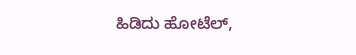ಹಿಡಿದು ಹೋಟೆಲ್,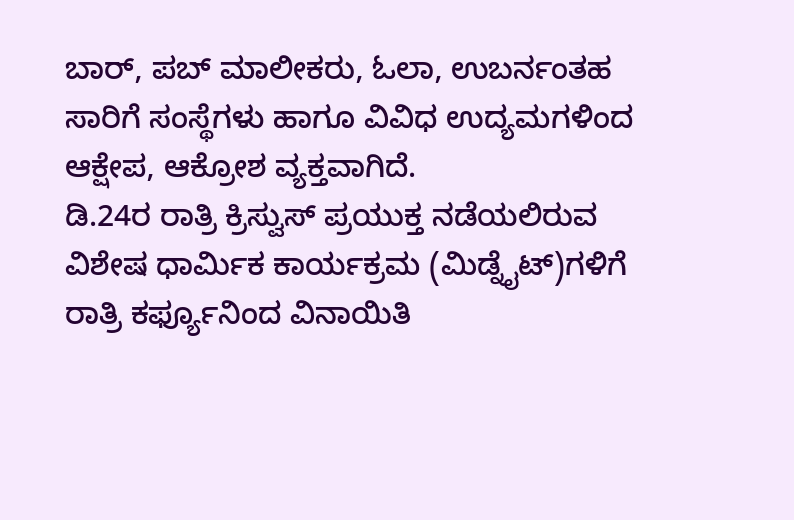ಬಾರ್, ಪಬ್ ಮಾಲೀಕರು, ಓಲಾ, ಉಬರ್ನಂತಹ ಸಾರಿಗೆ ಸಂಸ್ಥೆಗಳು ಹಾಗೂ ವಿವಿಧ ಉದ್ಯಮಗಳಿಂದ ಆಕ್ಷೇಪ, ಆಕ್ರೋಶ ವ್ಯಕ್ತವಾಗಿದೆ.
ಡಿ.24ರ ರಾತ್ರಿ ಕ್ರಿಸ್ವುಸ್ ಪ್ರಯುಕ್ತ ನಡೆಯಲಿರುವ ವಿಶೇಷ ಧಾರ್ವಿುಕ ಕಾರ್ಯಕ್ರಮ (ಮಿಡ್ನೈಟ್)ಗಳಿಗೆ ರಾತ್ರಿ ಕರ್ಫ್ಯೂನಿಂದ ವಿನಾಯಿತಿ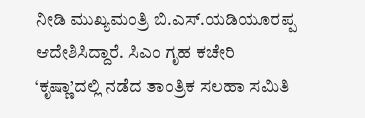ನೀಡಿ ಮುಖ್ಯಮಂತ್ರಿ ಬಿ.ಎಸ್.ಯಡಿಯೂರಪ್ಪ ಆದೇಶಿಸಿದ್ದಾರೆ. ಸಿಎಂ ಗೃಹ ಕಚೇರಿ ‘ಕೃಷ್ಣಾ’ದಲ್ಲಿ ನಡೆದ ತಾಂತ್ರಿಕ ಸಲಹಾ ಸಮಿತಿ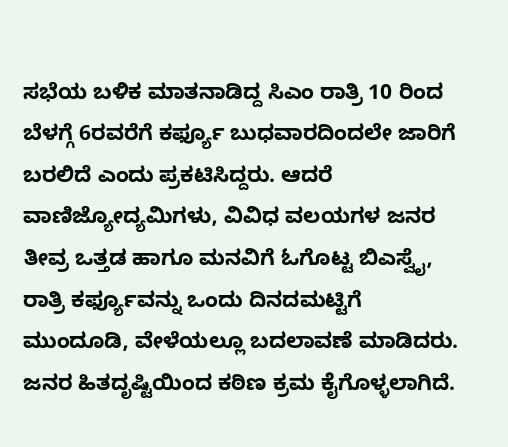ಸಭೆಯ ಬಳಿಕ ಮಾತನಾಡಿದ್ದ ಸಿಎಂ ರಾತ್ರಿ 10 ರಿಂದ ಬೆಳಗ್ಗೆ 6ರವರೆಗೆ ಕರ್ಫ್ಯೂ ಬುಧವಾರದಿಂದಲೇ ಜಾರಿಗೆ ಬರಲಿದೆ ಎಂದು ಪ್ರಕಟಿಸಿದ್ದರು. ಆದರೆ ವಾಣಿಜ್ಯೋದ್ಯಮಿಗಳು, ವಿವಿಧ ವಲಯಗಳ ಜನರ ತೀವ್ರ ಒತ್ತಡ ಹಾಗೂ ಮನವಿಗೆ ಓಗೊಟ್ಟ ಬಿಎಸ್ವೈ, ರಾತ್ರಿ ಕರ್ಫ್ಯೂವನ್ನು ಒಂದು ದಿನದಮಟ್ಟಿಗೆ ಮುಂದೂಡಿ, ವೇಳೆಯಲ್ಲೂ ಬದಲಾವಣೆ ಮಾಡಿದರು.
ಜನರ ಹಿತದೃಷ್ಟಿಯಿಂದ ಕಠಿಣ ಕ್ರಮ ಕೈಗೊಳ್ಳಲಾಗಿದೆ.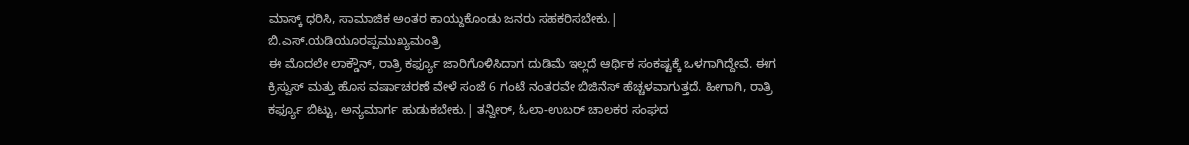ಮಾಸ್ಕ್ ಧರಿಸಿ, ಸಾಮಾಜಿಕ ಅಂತರ ಕಾಯ್ದುಕೊಂಡು ಜನರು ಸಹಕರಿಸಬೇಕು.| ಬಿ.ಎಸ್.ಯಡಿಯೂರಪ್ಪಮುಖ್ಯಮಂತ್ರಿ
ಈ ಮೊದಲೇ ಲಾಕ್ಡೌನ್, ರಾತ್ರಿ ಕರ್ಫ್ಯೂ ಜಾರಿಗೊಳಿಸಿದಾಗ ದುಡಿಮೆ ಇಲ್ಲದೆ ಆರ್ಥಿಕ ಸಂಕಷ್ಟಕ್ಕೆ ಒಳಗಾಗಿದ್ದೇವೆ. ಈಗ ಕ್ರಿಸ್ವುಸ್ ಮತ್ತು ಹೊಸ ವರ್ಷಾಚರಣೆ ವೇಳೆ ಸಂಜೆ 6 ಗಂಟೆ ನಂತರವೇ ಬಿಜಿನೆಸ್ ಹೆಚ್ಚಳವಾಗುತ್ತದೆ. ಹೀಗಾಗಿ, ರಾತ್ರಿ ಕರ್ಫ್ಯೂ ಬಿಟ್ಟು, ಅನ್ಯಮಾರ್ಗ ಹುಡುಕಬೇಕು.| ತನ್ವೀರ್, ಓಲಾ-ಉಬರ್ ಚಾಲಕರ ಸಂಘದ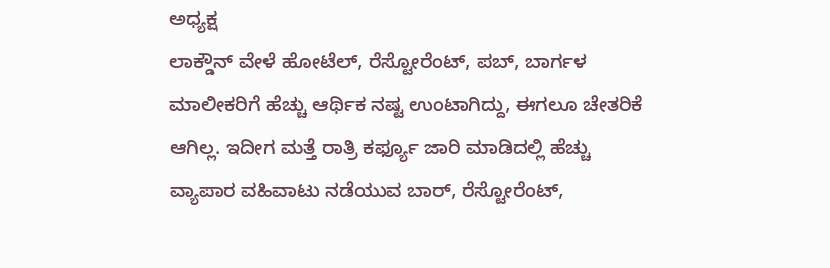ಅಧ್ಯಕ್ಷ
ಲಾಕ್ಡೌನ್ ವೇಳೆ ಹೋಟೆಲ್, ರೆಸ್ಟೋರೆಂಟ್, ಪಬ್, ಬಾರ್ಗಳ ಮಾಲೀಕರಿಗೆ ಹೆಚ್ಚು ಆರ್ಥಿಕ ನಷ್ಟ ಉಂಟಾಗಿದ್ದು, ಈಗಲೂ ಚೇತರಿಕೆ ಆಗಿಲ್ಲ. ಇದೀಗ ಮತ್ತೆ ರಾತ್ರಿ ಕರ್ಫ್ಯೂ ಜಾರಿ ಮಾಡಿದಲ್ಲಿ ಹೆಚ್ಚು ವ್ಯಾಪಾರ ವಹಿವಾಟು ನಡೆಯುವ ಬಾರ್, ರೆಸ್ಟೋರೆಂಟ್,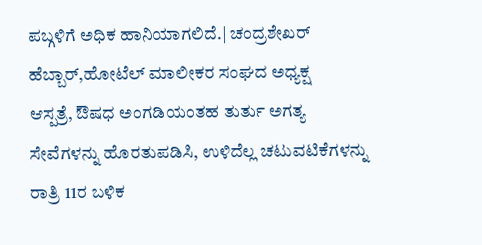ಪಬ್ಗಳಿಗೆ ಅಧಿಕ ಹಾನಿಯಾಗಲಿದೆ.| ಚಂದ್ರಶೇಖರ್ ಹೆಬ್ಬಾರ್,ಹೋಟೆಲ್ ಮಾಲೀಕರ ಸಂಘದ ಅಧ್ಯಕ್ಷ
ಆಸ್ಪತ್ರೆ, ಔಷಧ ಅಂಗಡಿಯಂತಹ ತುರ್ತು ಅಗತ್ಯ ಸೇವೆಗಳನ್ನು ಹೊರತುಪಡಿಸಿ, ಉಳಿದೆಲ್ಲ ಚಟುವಟಿಕೆಗಳನ್ನು ರಾತ್ರಿ 11ರ ಬಳಿಕ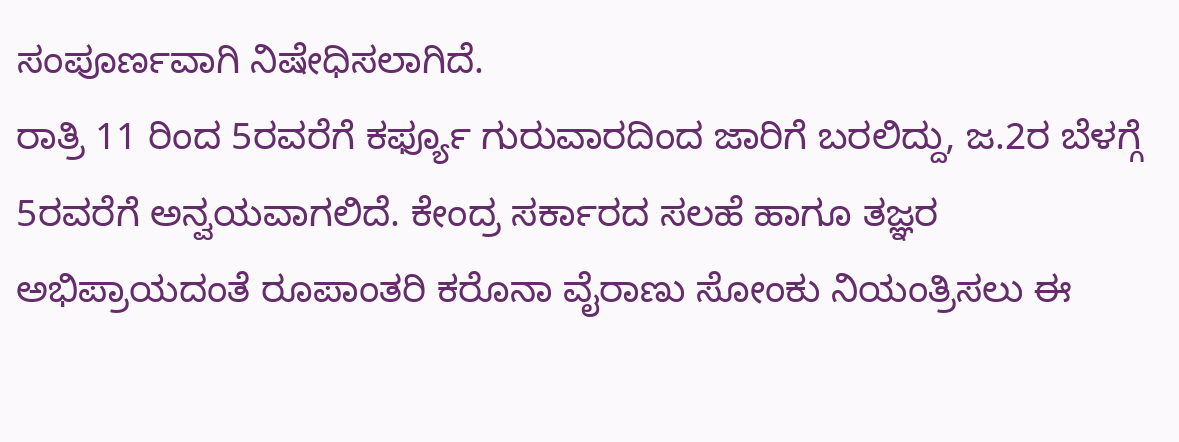ಸಂಪೂರ್ಣವಾಗಿ ನಿಷೇಧಿಸಲಾಗಿದೆ.
ರಾತ್ರಿ 11 ರಿಂದ 5ರವರೆಗೆ ಕರ್ಫ್ಯೂ ಗುರುವಾರದಿಂದ ಜಾರಿಗೆ ಬರಲಿದ್ದು, ಜ.2ರ ಬೆಳಗ್ಗೆ 5ರವರೆಗೆ ಅನ್ವಯವಾಗಲಿದೆ. ಕೇಂದ್ರ ಸರ್ಕಾರದ ಸಲಹೆ ಹಾಗೂ ತಜ್ಞರ ಅಭಿಪ್ರಾಯದಂತೆ ರೂಪಾಂತರಿ ಕರೊನಾ ವೈರಾಣು ಸೋಂಕು ನಿಯಂತ್ರಿಸಲು ಈ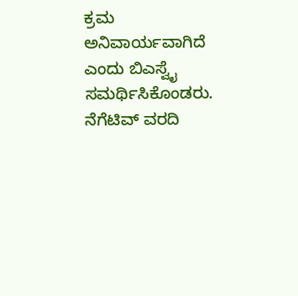ಕ್ರಮ ಅನಿವಾರ್ಯವಾಗಿದೆ ಎಂದು ಬಿಎಸ್ವೈ ಸಮರ್ಥಿಸಿಕೊಂಡರು.
ನೆಗೆಟಿವ್ ವರದಿ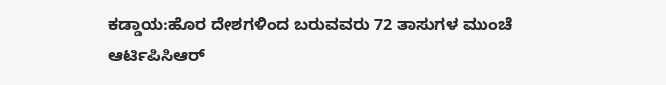ಕಡ್ಡಾಯ:ಹೊರ ದೇಶಗಳಿಂದ ಬರುವವರು 72 ತಾಸುಗಳ ಮುಂಚೆ ಆರ್ಟಿಪಿಸಿಆರ್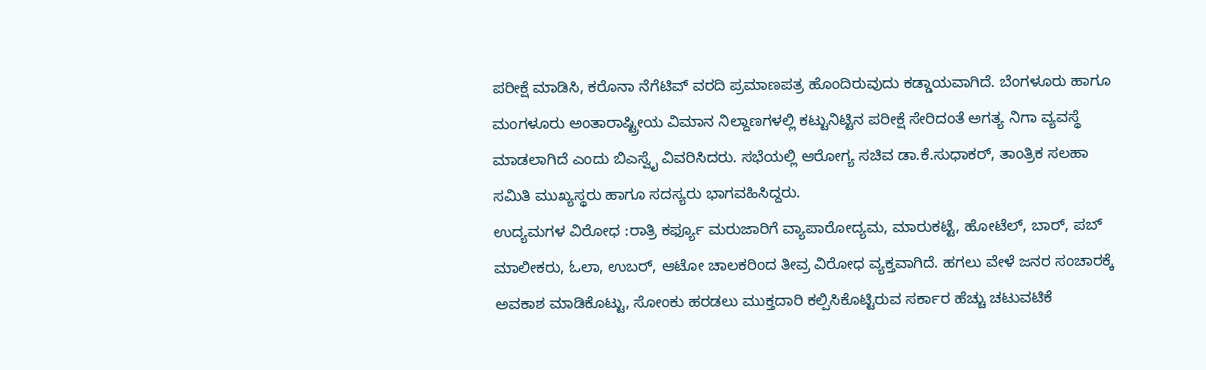ಪರೀಕ್ಷೆ ಮಾಡಿಸಿ, ಕರೊನಾ ನೆಗೆಟಿವ್ ವರದಿ ಪ್ರಮಾಣಪತ್ರ ಹೊಂದಿರುವುದು ಕಡ್ಡಾಯವಾಗಿದೆ. ಬೆಂಗಳೂರು ಹಾಗೂ ಮಂಗಳೂರು ಅಂತಾರಾಷ್ಟ್ರೀಯ ವಿಮಾನ ನಿಲ್ದಾಣಗಳಲ್ಲಿ ಕಟ್ಟುನಿಟ್ಟಿನ ಪರೀಕ್ಷೆ ಸೇರಿದಂತೆ ಅಗತ್ಯ ನಿಗಾ ವ್ಯವಸ್ಥೆ ಮಾಡಲಾಗಿದೆ ಎಂದು ಬಿಎಸ್ವೈ ವಿವರಿಸಿದರು. ಸಭೆಯಲ್ಲಿ ಆರೋಗ್ಯ ಸಚಿವ ಡಾ.ಕೆ.ಸುಧಾಕರ್, ತಾಂತ್ರಿಕ ಸಲಹಾ ಸಮಿತಿ ಮುಖ್ಯಸ್ಥರು ಹಾಗೂ ಸದಸ್ಯರು ಭಾಗವಹಿಸಿದ್ದರು.
ಉದ್ಯಮಗಳ ವಿರೋಧ :ರಾತ್ರಿ ಕರ್ಫ್ಯೂ ಮರುಜಾರಿಗೆ ವ್ಯಾಪಾರೋದ್ಯಮ, ಮಾರುಕಟ್ಟೆ, ಹೋಟೆಲ್, ಬಾರ್, ಪಬ್ ಮಾಲೀಕರು, ಓಲಾ, ಉಬರ್, ಆಟೋ ಚಾಲಕರಿಂದ ತೀವ್ರ ವಿರೋಧ ವ್ಯಕ್ತವಾಗಿದೆ. ಹಗಲು ವೇಳೆ ಜನರ ಸಂಚಾರಕ್ಕೆ ಅವಕಾಶ ಮಾಡಿಕೊಟ್ಟು, ಸೋಂಕು ಹರಡಲು ಮುಕ್ತದಾರಿ ಕಲ್ಪಿಸಿಕೊಟ್ಟಿರುವ ಸರ್ಕಾರ ಹೆಚ್ಚು ಚಟುವಟಿಕೆ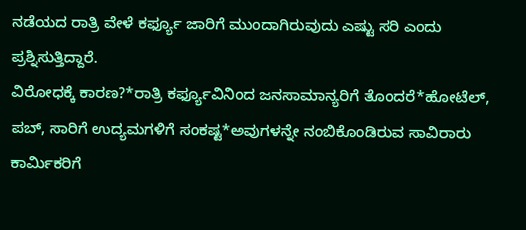ನಡೆಯದ ರಾತ್ರಿ ವೇಳೆ ಕರ್ಫ್ಯೂ ಜಾರಿಗೆ ಮುಂದಾಗಿರುವುದು ಎಷ್ಟು ಸರಿ ಎಂದು ಪ್ರಶ್ನಿಸುತ್ತಿದ್ದಾರೆ.
ವಿರೋಧಕ್ಕೆ ಕಾರಣ?*ರಾತ್ರಿ ಕರ್ಫ್ಯೂವಿನಿಂದ ಜನಸಾಮಾನ್ಯರಿಗೆ ತೊಂದರೆ*ಹೋಟೆಲ್, ಪಬ್, ಸಾರಿಗೆ ಉದ್ಯಮಗಳಿಗೆ ಸಂಕಷ್ಟ*ಅವುಗಳನ್ನೇ ನಂಬಿಕೊಂಡಿರುವ ಸಾವಿರಾರು ಕಾರ್ವಿುಕರಿಗೆ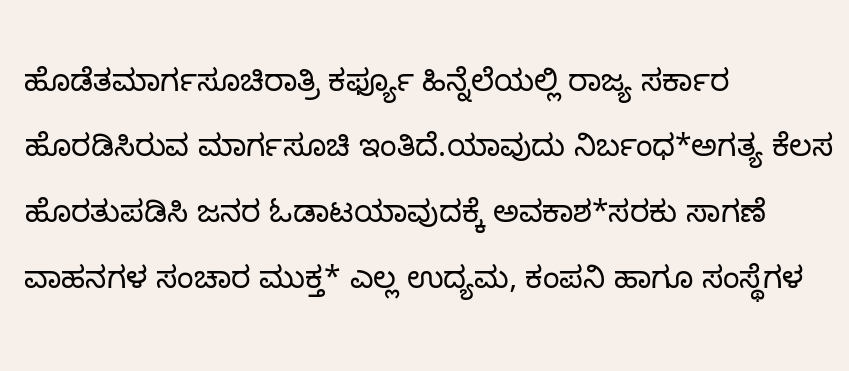ಹೊಡೆತಮಾರ್ಗಸೂಚಿರಾತ್ರಿ ಕರ್ಫ್ಯೂ ಹಿನ್ನೆಲೆಯಲ್ಲಿ ರಾಜ್ಯ ಸರ್ಕಾರ ಹೊರಡಿಸಿರುವ ಮಾರ್ಗಸೂಚಿ ಇಂತಿದೆ.ಯಾವುದು ನಿರ್ಬಂಧ*ಅಗತ್ಯ ಕೆಲಸ ಹೊರತುಪಡಿಸಿ ಜನರ ಓಡಾಟಯಾವುದಕ್ಕೆ ಅವಕಾಶ*ಸರಕು ಸಾಗಣೆ ವಾಹನಗಳ ಸಂಚಾರ ಮುಕ್ತ* ಎಲ್ಲ ಉದ್ಯಮ, ಕಂಪನಿ ಹಾಗೂ ಸಂಸ್ಥೆಗಳ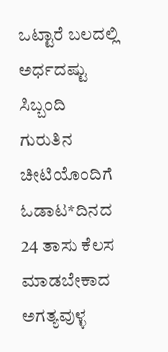ಒಟ್ಟಾರೆ ಬಲದಲ್ಲಿ ಅರ್ಧದಷ್ಟು ಸಿಬ್ಬಂದಿ ಗುರುತಿನ ಚೀಟಿಯೊಂದಿಗೆ ಓಡಾಟ*ದಿನದ 24 ತಾಸು ಕೆಲಸ ಮಾಡಬೇಕಾದ ಅಗತ್ಯವುಳ್ಳ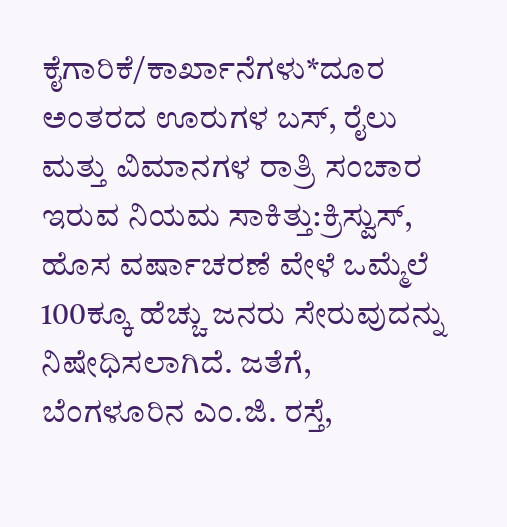ಕೈಗಾರಿಕೆ/ಕಾರ್ಖಾನೆಗಳು*ದೂರ ಅಂತರದ ಊರುಗಳ ಬಸ್, ರೈಲು ಮತ್ತು ವಿಮಾನಗಳ ರಾತ್ರಿ ಸಂಚಾರ
ಇರುವ ನಿಯಮ ಸಾಕಿತ್ತು:ಕ್ರಿಸ್ವುಸ್, ಹೊಸ ವರ್ಷಾಚರಣೆ ವೇಳೆ ಒಮ್ಮೆಲೆ 100ಕ್ಕೂ ಹೆಚ್ಚು ಜನರು ಸೇರುವುದನ್ನು ನಿಷೇಧಿಸಲಾಗಿದೆ. ಜತೆಗೆ, ಬೆಂಗಳೂರಿನ ಎಂ.ಜಿ. ರಸ್ತೆ,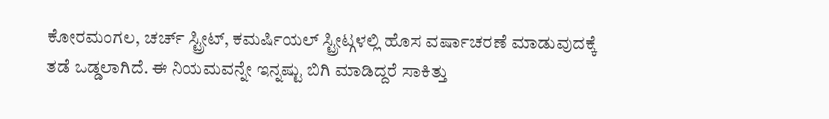ಕೋರಮಂಗಲ, ಚರ್ಚ್ ಸ್ಟ್ರೀಟ್, ಕಮರ್ಷಿಯಲ್ ಸ್ಟ್ರೀಟ್ಗಳಲ್ಲಿ ಹೊಸ ವರ್ಷಾಚರಣೆ ಮಾಡುವುದಕ್ಕೆ ತಡೆ ಒಡ್ಡಲಾಗಿದೆ. ಈ ನಿಯಮವನ್ನೇ ಇನ್ನಷ್ಟು ಬಿಗಿ ಮಾಡಿದ್ದರೆ ಸಾಕಿತ್ತು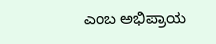ಎಂಬ ಅಭಿಪ್ರಾಯ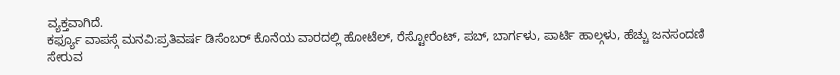ವ್ಯಕ್ತವಾಗಿದೆ.
ಕರ್ಫ್ಯೂ ವಾಪಸ್ಗೆ ಮನವಿ:ಪ್ರತಿವರ್ಷ ಡಿಸೆಂಬರ್ ಕೊನೆಯ ವಾರದಲ್ಲಿ ಹೋಟೆಲ್, ರೆಸ್ಟೋರೆಂಟ್, ಪಬ್, ಬಾರ್ಗಳು, ಪಾರ್ಟಿ ಹಾಲ್ಗಳು, ಹೆಚ್ಚು ಜನಸಂದಣಿ ಸೇರುವ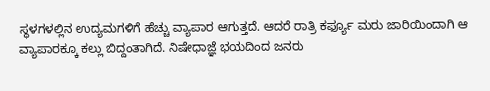ಸ್ಥಳಗಳಲ್ಲಿನ ಉದ್ಯಮಗಳಿಗೆ ಹೆಚ್ಚು ವ್ಯಾಪಾರ ಆಗುತ್ತದೆ. ಆದರೆ ರಾತ್ರಿ ಕರ್ಫ್ಯೂ ಮರು ಜಾರಿಯಿಂದಾಗಿ ಆ ವ್ಯಾಪಾರಕ್ಕೂ ಕಲ್ಲು ಬಿದ್ದಂತಾಗಿದೆ. ನಿಷೇಧಾಜ್ಞೆ ಭಯದಿಂದ ಜನರು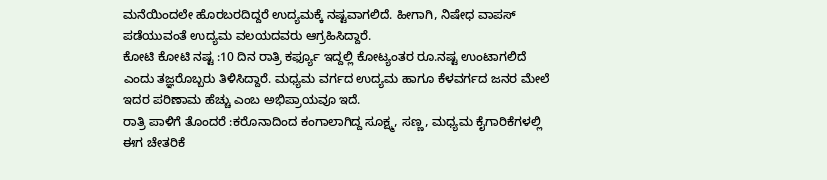ಮನೆಯಿಂದಲೇ ಹೊರಬರದಿದ್ದರೆ ಉದ್ಯಮಕ್ಕೆ ನಷ್ಟವಾಗಲಿದೆ. ಹೀಗಾಗಿ, ನಿಷೇಧ ವಾಪಸ್ ಪಡೆಯುವಂತೆ ಉದ್ಯಮ ವಲಯದವರು ಆಗ್ರಹಿಸಿದ್ದಾರೆ.
ಕೋಟಿ ಕೋಟಿ ನಷ್ಟ :10 ದಿನ ರಾತ್ರಿ ಕರ್ಫ್ಯೂ ಇದ್ದಲ್ಲಿ ಕೋಟ್ಯಂತರ ರೂ.ನಷ್ಟ ಉಂಟಾಗಲಿದೆ ಎಂದು ತಜ್ಞರೊಬ್ಬರು ತಿಳಿಸಿದ್ದಾರೆ. ಮಧ್ಯಮ ವರ್ಗದ ಉದ್ಯಮ ಹಾಗೂ ಕೆಳವರ್ಗದ ಜನರ ಮೇಲೆ ಇದರ ಪರಿಣಾಮ ಹೆಚ್ಚು ಎಂಬ ಅಭಿಪ್ರಾಯವೂ ಇದೆ.
ರಾತ್ರಿ ಪಾಳಿಗೆ ತೊಂದರೆ :ಕರೊನಾದಿಂದ ಕಂಗಾಲಾಗಿದ್ದ ಸೂಕ್ಷ್ಮ, ಸಣ್ಣ, ಮಧ್ಯಮ ಕೈಗಾರಿಕೆಗಳಲ್ಲಿ ಈಗ ಚೇತರಿಕೆ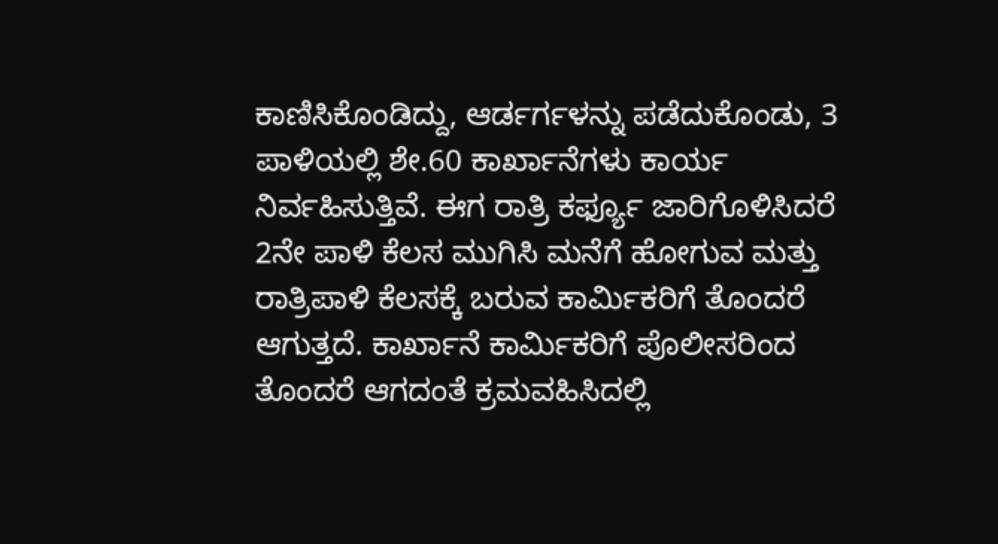ಕಾಣಿಸಿಕೊಂಡಿದ್ದು, ಆರ್ಡರ್ಗಳನ್ನು ಪಡೆದುಕೊಂಡು, 3 ಪಾಳಿಯಲ್ಲಿ ಶೇ.60 ಕಾರ್ಖಾನೆಗಳು ಕಾರ್ಯ ನಿರ್ವಹಿಸುತ್ತಿವೆ. ಈಗ ರಾತ್ರಿ ಕರ್ಫ್ಯೂ ಜಾರಿಗೊಳಿಸಿದರೆ 2ನೇ ಪಾಳಿ ಕೆಲಸ ಮುಗಿಸಿ ಮನೆಗೆ ಹೋಗುವ ಮತ್ತು ರಾತ್ರಿಪಾಳಿ ಕೆಲಸಕ್ಕೆ ಬರುವ ಕಾರ್ವಿುಕರಿಗೆ ತೊಂದರೆ ಆಗುತ್ತದೆ. ಕಾರ್ಖಾನೆ ಕಾರ್ವಿುಕರಿಗೆ ಪೊಲೀಸರಿಂದ ತೊಂದರೆ ಆಗದಂತೆ ಕ್ರಮವಹಿಸಿದಲ್ಲಿ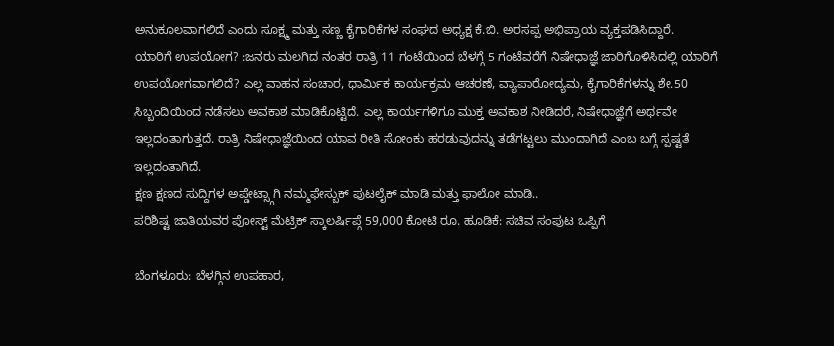ಅನುಕೂಲವಾಗಲಿದೆ ಎಂದು ಸೂಕ್ಷ್ಮ ಮತ್ತು ಸಣ್ಣ ಕೈಗಾರಿಕೆಗಳ ಸಂಘದ ಅಧ್ಯಕ್ಷ ಕೆ.ಬಿ. ಅರಸಪ್ಪ ಅಭಿಪ್ರಾಯ ವ್ಯಕ್ತಪಡಿಸಿದ್ದಾರೆ.
ಯಾರಿಗೆ ಉಪಯೋಗ? :ಜನರು ಮಲಗಿದ ನಂತರ ರಾತ್ರಿ 11 ಗಂಟೆಯಿಂದ ಬೆಳಗ್ಗೆ 5 ಗಂಟೆವರೆಗೆ ನಿಷೇಧಾಜ್ಞೆ ಜಾರಿಗೊಳಿಸಿದಲ್ಲಿ ಯಾರಿಗೆ ಉಪಯೋಗವಾಗಲಿದೆ? ಎಲ್ಲ ವಾಹನ ಸಂಚಾರ, ಧಾರ್ವಿುಕ ಕಾರ್ಯಕ್ರಮ ಆಚರಣೆ, ವ್ಯಾಪಾರೋದ್ಯಮ, ಕೈಗಾರಿಕೆಗಳನ್ನು ಶೇ.50 ಸಿಬ್ಬಂದಿಯಿಂದ ನಡೆಸಲು ಅವಕಾಶ ಮಾಡಿಕೊಟ್ಟಿದೆ. ಎಲ್ಲ ಕಾರ್ಯಗಳಿಗೂ ಮುಕ್ತ ಅವಕಾಶ ನೀಡಿದರೆ, ನಿಷೇಧಾಜ್ಞೆಗೆ ಅರ್ಥವೇ ಇಲ್ಲದಂತಾಗುತ್ತದೆ. ರಾತ್ರಿ ನಿಷೇಧಾಜ್ಞೆಯಿಂದ ಯಾವ ರೀತಿ ಸೋಂಕು ಹರಡುವುದನ್ನು ತಡೆಗಟ್ಟಲು ಮುಂದಾಗಿದೆ ಎಂಬ ಬಗ್ಗೆ ಸ್ಪಷ್ಟತೆ ಇಲ್ಲದಂತಾಗಿದೆ.
ಕ್ಷಣ ಕ್ಷಣದ ಸುದ್ದಿಗಳ ಅಪ್ಡೇಟ್ಸ್ಗಾಗಿ ನಮ್ಮಫೇಸ್ಬುಕ್ ಪುಟಲೈಕ್ ಮಾಡಿ ಮತ್ತು ಫಾಲೋ ಮಾಡಿ..
ಪರಿಶಿಷ್ಟ ಜಾತಿಯವರ ಪೋಸ್ಟ್ ಮೆಟ್ರಿಕ್ ಸ್ಕಾಲರ್ಷಿಪ್ಗೆ 59,000 ಕೋಟಿ ರೂ. ಹೂಡಿಕೆ: ಸಚಿವ ಸಂಪುಟ ಒಪ್ಪಿಗೆ

ಬೆಂಗಳೂರು: ಬೆಳಗ್ಗಿನ ಉಪಹಾರ,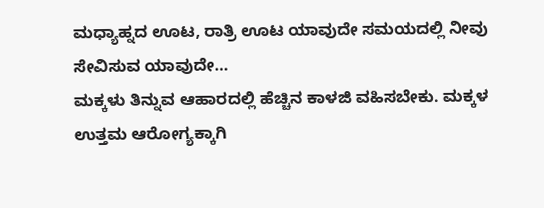ಮಧ್ಯಾಹ್ನದ ಊಟ, ರಾತ್ರಿ ಊಟ ಯಾವುದೇ ಸಮಯದಲ್ಲಿ ನೀವು ಸೇವಿಸುವ ಯಾವುದೇ…
ಮಕ್ಕಳು ತಿನ್ನುವ ಆಹಾರದಲ್ಲಿ ಹೆಚ್ಚಿನ ಕಾಳಜಿ ವಹಿಸಬೇಕು. ಮಕ್ಕಳ ಉತ್ತಮ ಆರೋಗ್ಯಕ್ಕಾಗಿ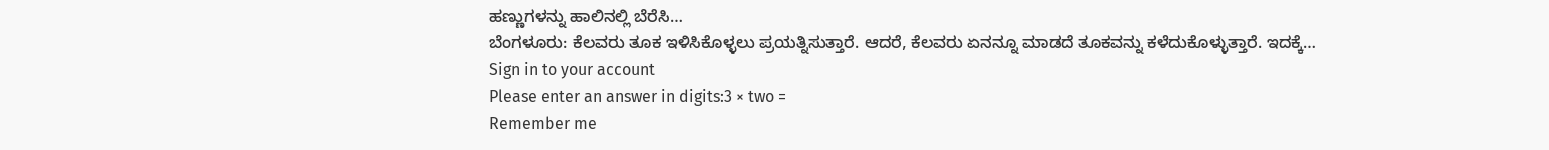ಹಣ್ಣುಗಳನ್ನು ಹಾಲಿನಲ್ಲಿ ಬೆರೆಸಿ…
ಬೆಂಗಳೂರು: ಕೆಲವರು ತೂಕ ಇಳಿಸಿಕೊಳ್ಳಲು ಪ್ರಯತ್ನಿಸುತ್ತಾರೆ. ಆದರೆ, ಕೆಲವರು ಏನನ್ನೂ ಮಾಡದೆ ತೂಕವನ್ನು ಕಳೆದುಕೊಳ್ಳುತ್ತಾರೆ. ಇದಕ್ಕೆ…
Sign in to your account
Please enter an answer in digits:3 × two =
Remember me